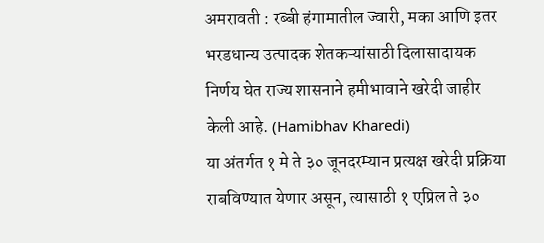अमरावती : रब्बी हंगामातील ज्वारी, मका आणि इतर भरडधान्य उत्पादक शेतकऱ्यांसाठी दिलासादायक निर्णय घेत राज्य शासनाने हमीभावाने खरेदी जाहीर केली आहे. (Hamibhav Kharedi)
या अंतर्गत १ मे ते ३० जूनदरम्यान प्रत्यक्ष खरेदी प्रक्रिया राबविण्यात येणार असून, त्यासाठी १ एप्रिल ते ३०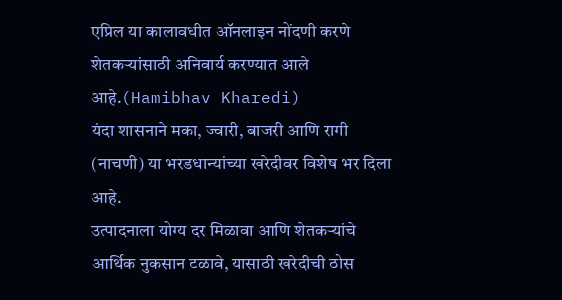एप्रिल या कालावधीत ऑनलाइन नोंदणी करणे शेतकऱ्यांसाठी अनिवार्य करण्यात आले आहे.(Hamibhav Kharedi)
यंदा शासनाने मका, ज्वारी, बाजरी आणि रागी (नाचणी) या भरडधान्यांच्या खरेदीवर विशेष भर दिला आहे.
उत्पादनाला योग्य दर मिळावा आणि शेतकऱ्यांचे आर्थिक नुकसान टळावे, यासाठी खरेदीची ठोस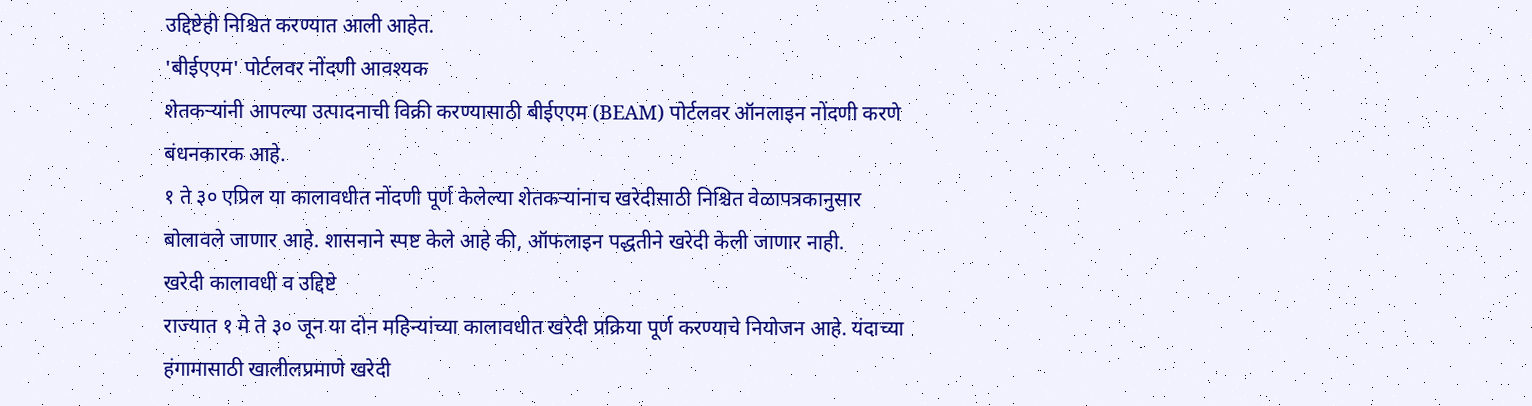उद्दिष्टेही निश्चित करण्यात आली आहेत.
'बीईएएम' पोर्टलवर नोंदणी आवश्यक
शेतकऱ्यांनी आपल्या उत्पादनाची विक्री करण्यासाठी बीईएएम (BEAM) पोर्टलवर ऑनलाइन नोंदणी करणे बंधनकारक आहे.
१ ते ३० एप्रिल या कालावधीत नोंदणी पूर्ण केलेल्या शेतकऱ्यांनाच खरेदीसाठी निश्चित वेळापत्रकानुसार बोलावले जाणार आहे. शासनाने स्पष्ट केले आहे की, ऑफलाइन पद्धतीने खरेदी केली जाणार नाही.
खरेदी कालावधी व उद्दिष्टे
राज्यात १ मे ते ३० जून या दोन महिन्यांच्या कालावधीत खरेदी प्रक्रिया पूर्ण करण्याचे नियोजन आहे. यंदाच्या हंगामासाठी खालीलप्रमाणे खरेदी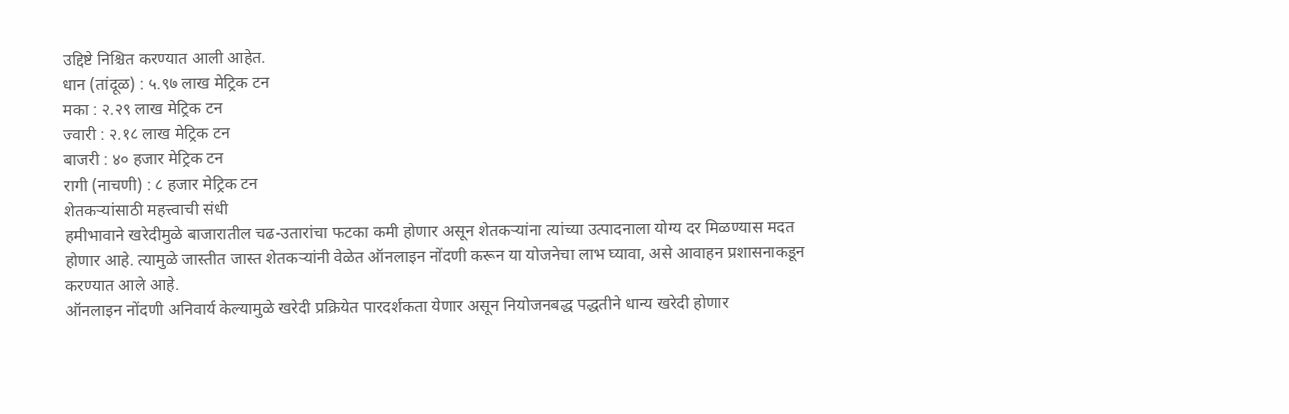उद्दिष्टे निश्चित करण्यात आली आहेत.
धान (तांदूळ) : ५.९७ लाख मेट्रिक टन
मका : २.२९ लाख मेट्रिक टन
ज्वारी : २.१८ लाख मेट्रिक टन
बाजरी : ४० हजार मेट्रिक टन
रागी (नाचणी) : ८ हजार मेट्रिक टन
शेतकऱ्यांसाठी महत्त्वाची संधी
हमीभावाने खरेदीमुळे बाजारातील चढ-उतारांचा फटका कमी होणार असून शेतकऱ्यांना त्यांच्या उत्पादनाला योग्य दर मिळण्यास मदत होणार आहे. त्यामुळे जास्तीत जास्त शेतकऱ्यांनी वेळेत ऑनलाइन नोंदणी करून या योजनेचा लाभ घ्यावा, असे आवाहन प्रशासनाकडून करण्यात आले आहे.
ऑनलाइन नोंदणी अनिवार्य केल्यामुळे खरेदी प्रक्रियेत पारदर्शकता येणार असून नियोजनबद्ध पद्धतीने धान्य खरेदी होणार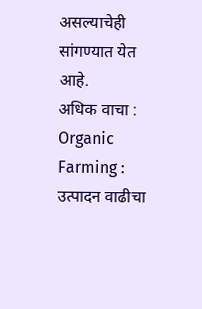असल्याचेही सांगण्यात येत आहे.
अधिक वाचा : Organic Farming : उत्पादन वाढीचा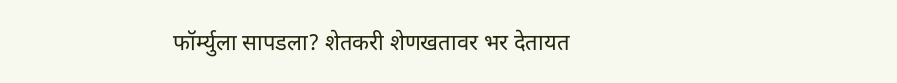फॉर्म्युला सापडला? शेतकरी शेणखतावर भर देतायत